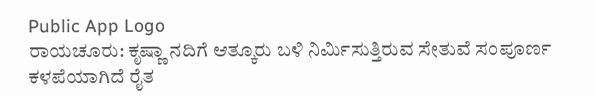Public App Logo
ರಾಯಚೂರು: ಕೃಷ್ಣಾ ನದಿಗೆ ಆತ್ಕೂರು ಬಳಿ ನಿರ್ಮಿಸುತ್ತಿರುವ ಸೇತುವೆ ಸಂಪೂರ್ಣ ಕಳಪೆಯಾಗಿದೆ ರೈತ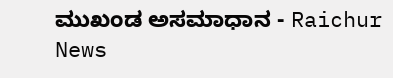ಮುಖಂಡ ಅಸಮಾಧಾನ - Raichur News